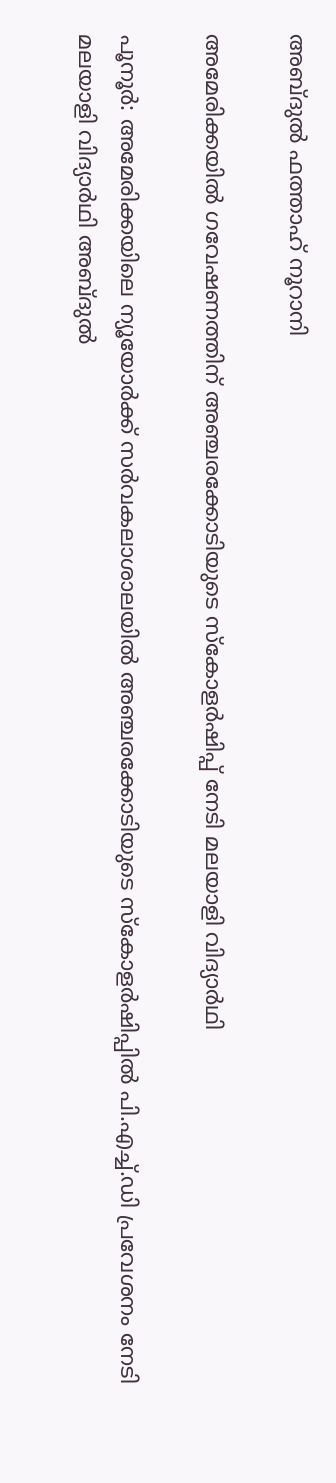അബ്ദുൽ ഫത്താഹ് നൂറാനി

അമേരിക്കയിൽ ഗവേഷണത്തിന് അഞ്ചരക്കോടിയുടെ സ്കോളർഷിപ്പ് നേടി മലയാളി വിദ്യാർഥി

പൂനൂർ: അമേരിക്കയിലെ ന്യൂയോർക്ക് സർവകലാശാലയിൽ അഞ്ചരക്കോടിയുടെ സ്കോളർഷിപ്പിൽ പി.എച്ച്.ഡി പ്രവേശനം നേടി മലയാളി വിദ്യാർഥി അബ്ദുൽ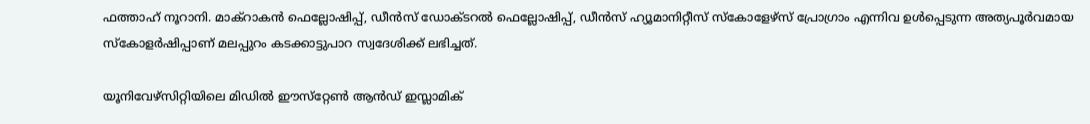ഫത്താഹ് നൂറാനി. മാക്റാകൻ ഫെല്ലോഷിപ്പ്, ഡീൻസ് ഡോക്ടറൽ ഫെല്ലോഷിപ്പ്, ഡീൻസ് ഹ്യൂമാനിറ്റീസ് സ്‌കോളേഴ്സ് പ്രോഗ്രാം എന്നിവ ഉൾപ്പെടുന്ന അത്യപൂർവമായ സ്കോളർഷിപ്പാണ് മലപ്പുറം കടക്കാട്ടുപാറ സ്വദേശിക്ക് ലഭിച്ചത്.

യൂനിവേഴ്സിറ്റിയിലെ മിഡിൽ ഈസ്‌റ്റേൺ ആൻഡ് ഇസ്ലാമിക്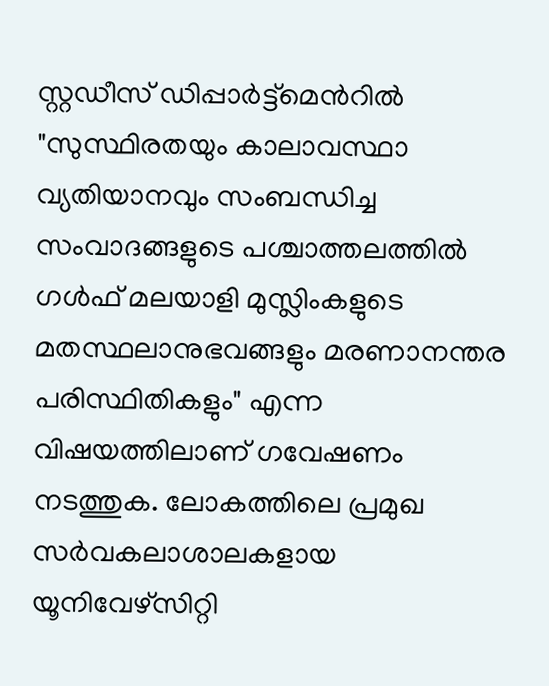സ്റ്റഡീസ് ഡിപ്പാർട്ട്മെന്‍റിൽ "സുസ്ഥിരതയും കാലാവസ്ഥാ വ്യതിയാനവും സംബന്ധിച്ച സംവാദങ്ങളുടെ പശ്ചാത്തലത്തിൽ ഗൾഫ് മലയാളി മുസ്ലിംകളുടെ മതസ്ഥലാനുഭവങ്ങളും മരണാനന്തര പരിസ്ഥിതികളും" എന്ന വിഷയത്തിലാണ് ഗവേഷണം നടത്തുക. ലോകത്തിലെ പ്രമുഖ സർവകലാശാലകളായ യൂനിവേഴ്സിറ്റി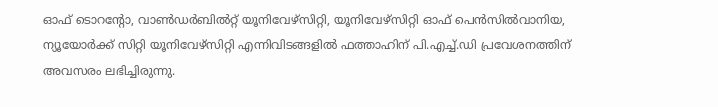ഓഫ് ടൊറന്‍റോ, വാൺഡർബിൽറ്റ് യൂനിവേഴ്സിറ്റി, യൂനിവേഴ്സിറ്റി ഓഫ് പെൻസിൽവാനിയ, ന്യൂയോർക്ക് സിറ്റി യൂനിവേഴ്സിറ്റി എന്നിവിടങ്ങളിൽ ഫത്താഹിന് പി.എച്ച്.ഡി പ്രവേശനത്തിന് അവസരം ലഭിച്ചിരുന്നു.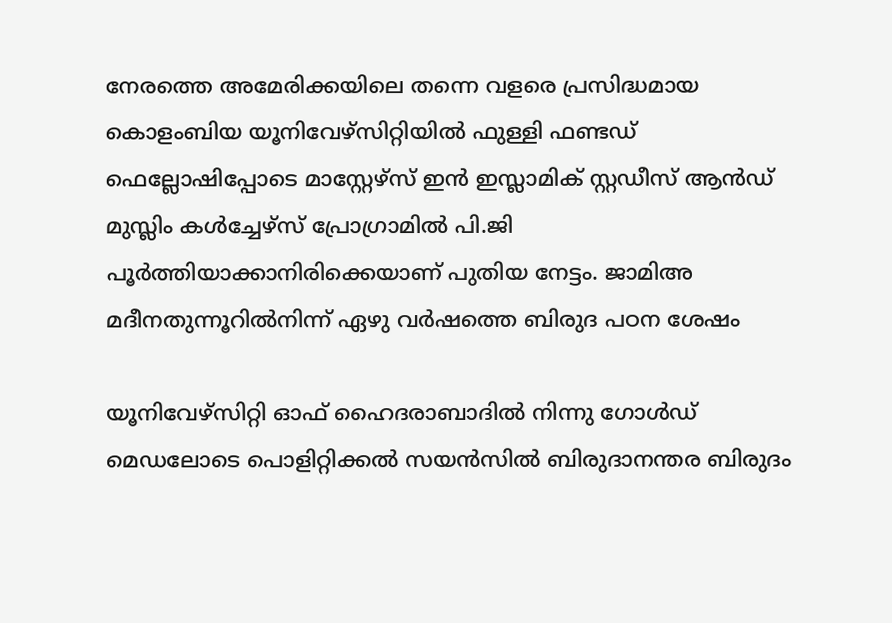നേരത്തെ അമേരിക്കയിലെ തന്നെ വളരെ പ്രസിദ്ധമായ കൊളംബിയ യൂനിവേഴ്സിറ്റിയിൽ ഫുള്ളി ഫണ്ടഡ് ഫെല്ലോഷിപ്പോടെ മാസ്റ്റേഴ്സ് ഇൻ ഇസ്ലാമിക് സ്റ്റഡീസ് ആൻഡ് മുസ്ലിം കൾച്ചേഴ്സ് പ്രോഗ്രാമിൽ പി.ജി പൂർത്തിയാക്കാനിരിക്കെയാണ് പുതിയ നേട്ടം. ജാമിഅ മദീനതുന്നൂറിൽനിന്ന് ഏഴു വർഷത്തെ ബിരുദ പഠന ശേഷം

യൂനിവേഴ്സിറ്റി ഓഫ് ഹൈദരാബാദിൽ നിന്നു ഗോൾഡ് മെഡലോടെ പൊളിറ്റിക്കൽ സയൻസിൽ ബിരുദാനന്തര ബിരുദം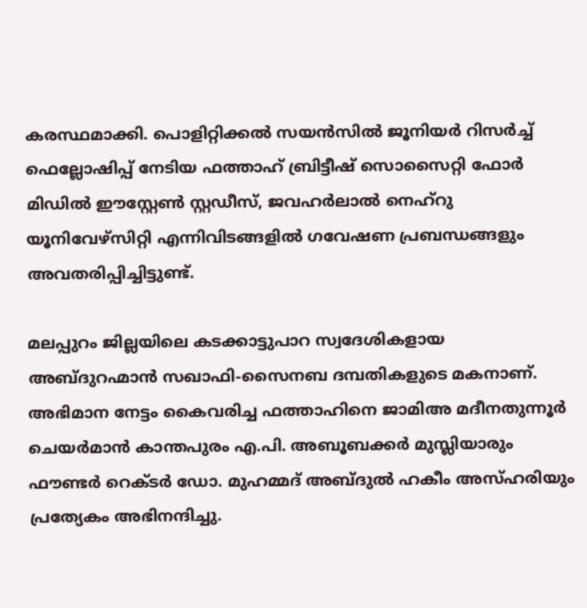കരസ്ഥമാക്കി. പൊളിറ്റിക്കൽ സയൻസിൽ ജൂനിയർ റിസർച്ച് ഫെല്ലോഷിപ്പ് നേടിയ ഫത്താഹ് ബ്രിട്ടീഷ് സൊസൈറ്റി ഫോർ മിഡിൽ ഈസ്റ്റേൺ സ്റ്റഡീസ്, ജവഹർലാൽ നെഹ്‌റു യൂനിവേഴ്സിറ്റി എന്നിവിടങ്ങളിൽ ഗവേഷണ പ്രബന്ധങ്ങളും അവതരിപ്പിച്ചിട്ടുണ്ട്.

മലപ്പുറം ജില്ലയിലെ കടക്കാട്ടുപാറ സ്വദേശികളായ അബ്ദുറഹ്മാൻ സഖാഫി-സൈനബ ദമ്പതികളുടെ മകനാണ്. അഭിമാന നേട്ടം കൈവരിച്ച ഫത്താഹിനെ ജാമിഅ മദീനതുന്നൂർ ചെയർമാൻ കാന്തപുരം എ.പി. അബൂബക്കർ മുസ്ലിയാരും ഫൗണ്ടർ റെക്ടർ ഡോ. മുഹമ്മദ് അബ്ദുൽ ഹകീം അസ്ഹരിയും പ്രത്യേകം അഭിനന്ദിച്ചു.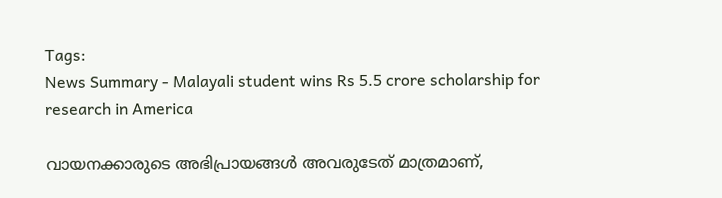Tags:
News Summary - Malayali student wins Rs 5.5 crore scholarship for research in America

വായനക്കാരുടെ അഭിപ്രായങ്ങള്‍ അവരുടേത് മാത്രമാണ്,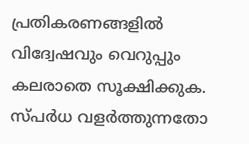പ്രതികരണങ്ങളിൽ വിദ്വേഷവും വെറുപ്പും കലരാതെ സൂക്ഷിക്കുക. സ്പർധ വളർത്തുന്നതോ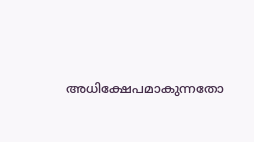അധിക്ഷേപമാകുന്നതോ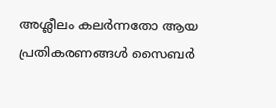അശ്ലീലം കലർന്നതോ ആയ പ്രതികരണങ്ങൾ സൈബർ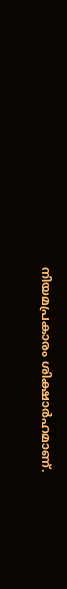നിയമപ്രകാരം ശിക്ഷാർഹമാണ്.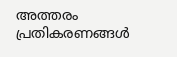അത്തരം പ്രതികരണങ്ങൾ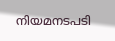നിയമനടപടി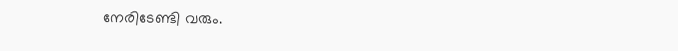നേരിടേണ്ടി വരും.